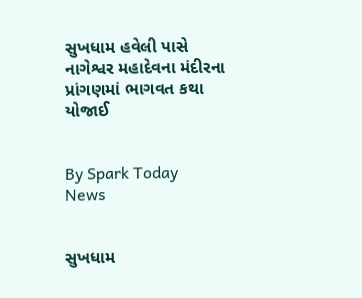સુખધામ હવેલી પાસે નાગેશ્વર મહાદેવના મંદીરના પ્રાંગણમાં ભાગવત કથા યોજાઈ


By Spark Today News


સુખધામ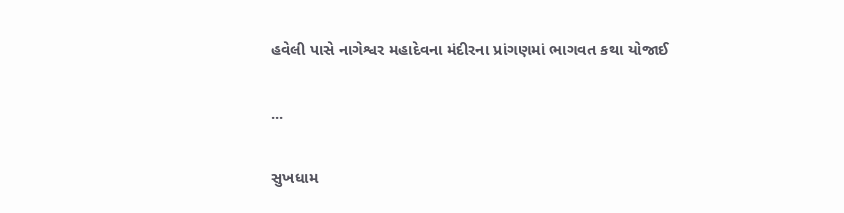હવેલી પાસે નાગેશ્વર મહાદેવના મંદીરના પ્રાંગણમાં ભાગવત કથા યોજાઈ

...

સુખધામ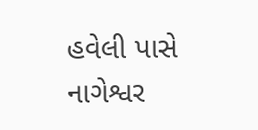હવેલી પાસે નાગેશ્વર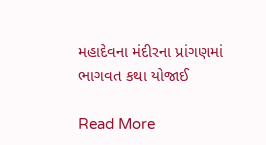મહાદેવના મંદીરના પ્રાંગણમાં ભાગવત કથા યોજાઈ

Read More